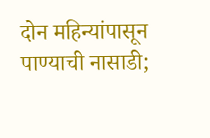दोन महिन्यांपासून पाण्याची नासाडी;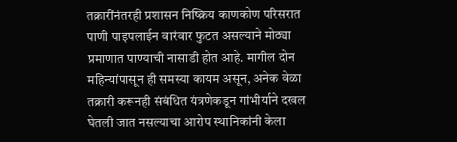तक्रारींनंतरही प्रशासन निष्क्रिय काणकोण परिसरात पाणी पाइपलाईन वारंवार फुटत असल्याने मोठ्या प्रमाणात पाण्याची नासाडी होत आहे. मागील दोन महिन्यांपासून ही समस्या कायम असून, अनेक वेळा तक्रारी करूनही संबंधित यंत्रणेकडून गांभीर्याने दखल घेतली जात नसल्याचा आरोप स्थानिकांनी केला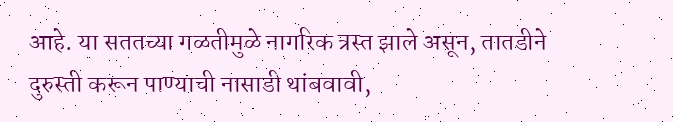आहे. या सततच्या गळतीमुळे नागरिक त्रस्त झाले असून, तातडीने दुरुस्ती करून पाण्याची नासाडी थांबवावी,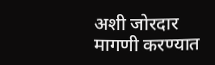अशी जोरदार मागणी करण्यात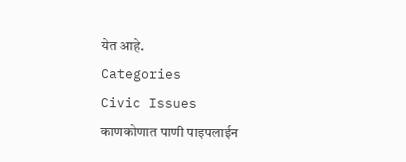येत आहे.
Categories
Civic Issues
काणकोणात पाणी पाइपलाईन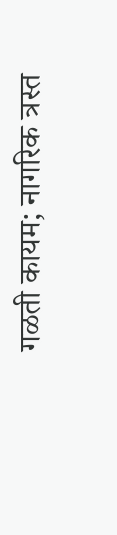गळती कायम; नागरिक त्रस्त